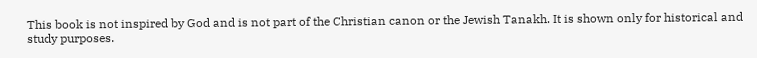This book is not inspired by God and is not part of the Christian canon or the Jewish Tanakh. It is shown only for historical and study purposes.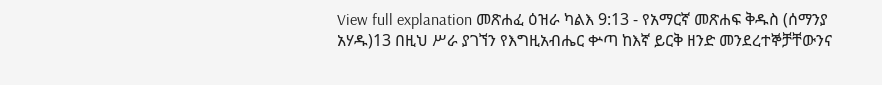View full explanation መጽሐፈ ዕዝራ ካልእ 9:13 - የአማርኛ መጽሐፍ ቅዱስ (ሰማንያ አሃዱ)13 በዚህ ሥራ ያገኘን የእግዚአብሔር ቍጣ ከእኛ ይርቅ ዘንድ መንደረተኞቻቸውንና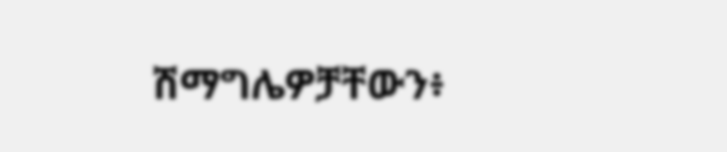ሽማግሌዎቻቸውን፥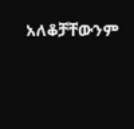አለቆቻቸውንም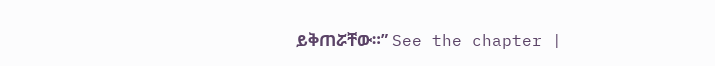ይቅጠሯቸው።” See the chapter |